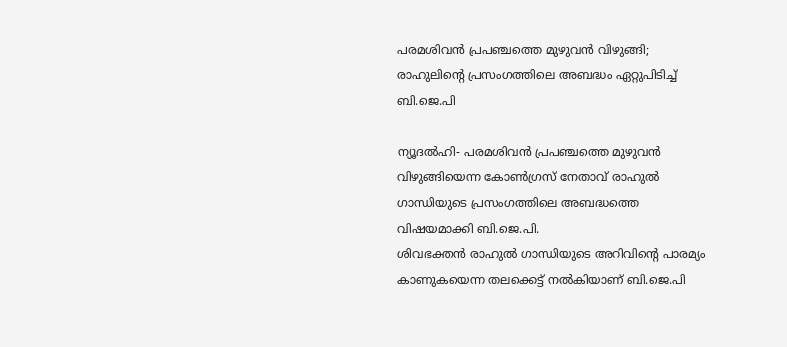പരമശിവന്‍ പ്രപഞ്ചത്തെ മുഴുവന്‍ വിഴുങ്ങി; രാഹുലിന്റെ പ്രസംഗത്തിലെ അബദ്ധം ഏറ്റുപിടിച്ച് ബി.ജെ.പി

ന്യൂദല്‍ഹി- പരമശിവന്‍ പ്രപഞ്ചത്തെ മുഴുവന്‍ വിഴുങ്ങിയെന്ന കോണ്‍ഗ്രസ് നേതാവ് രാഹുല്‍ ഗാന്ധിയുടെ പ്രസംഗത്തിലെ അബദ്ധത്തെ വിഷയമാക്കി ബി.ജെ.പി.
ശിവഭക്തന്‍ രാഹുല്‍ ഗാന്ധിയുടെ അറിവിന്റെ പാരമ്യം കാണുകയെന്ന തലക്കെട്ട് നല്‍കിയാണ് ബി.ജെ.പി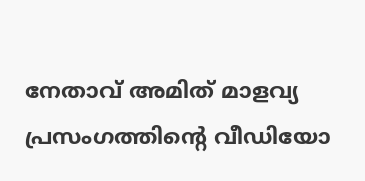നേതാവ് അമിത് മാളവ്യ പ്രസംഗത്തിന്റെ വീഡിയോ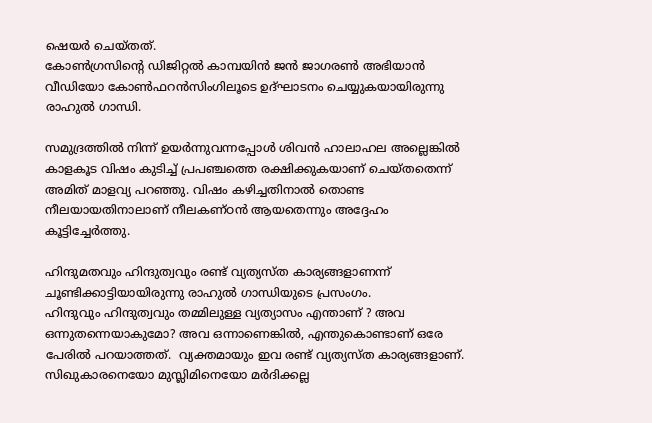ഷെയര്‍ ചെയ്തത്.
കോണ്‍ഗ്രസിന്റെ ഡിജിറ്റല്‍ കാമ്പയിന്‍ ജന്‍ ജാഗരണ്‍ അഭിയാന്‍ വീഡിയോ കോണ്‍ഫറന്‍സിംഗിലൂടെ ഉദ്ഘാടനം ചെയ്യുകയായിരുന്നു രാഹുല്‍ ഗാന്ധി.

സമുദ്രത്തില്‍ നിന്ന് ഉയര്‍ന്നുവന്നപ്പോള്‍ ശിവന്‍ ഹാലാഹല അല്ലെങ്കില്‍ കാളകൂട വിഷം കുടിച്ച് പ്രപഞ്ചത്തെ രക്ഷിക്കുകയാണ് ചെയ്തതെന്ന് അമിത് മാളവ്യ പറഞ്ഞു. വിഷം കഴിച്ചതിനാല്‍ തൊണ്ട നീലയായതിനാലാണ് നീലകണ്ഠന്‍ ആയതെന്നും അദ്ദേഹം കൂട്ടിച്ചേര്‍ത്തു.

ഹിന്ദുമതവും ഹിന്ദുത്വവും രണ്ട് വ്യത്യസ്ത കാര്യങ്ങളാണന്ന് ചൂണ്ടിക്കാട്ടിയായിരുന്നു രാഹുല്‍ ഗാന്ധിയുടെ പ്രസംഗം.
ഹിന്ദുവും ഹിന്ദുത്വവും തമ്മിലുള്ള വ്യത്യാസം എന്താണ് ? അവ ഒന്നുതന്നെയാകുമോ? അവ ഒന്നാണെങ്കില്‍, എന്തുകൊണ്ടാണ് ഒരേ പേരില്‍ പറയാത്തത്.  വ്യക്തമായും ഇവ രണ്ട് വ്യത്യസ്ത കാര്യങ്ങളാണ്. സിഖുകാരനെയോ മുസ്ലിമിനെയോ മര്‍ദിക്കല്ല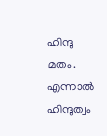ഹിന്ദു മതം. എന്നാല്‍ ഹിന്ദുത്വം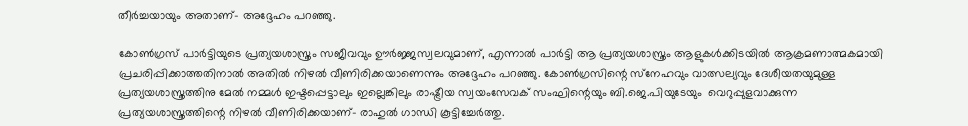തീര്‍ച്ചയായും അതാണ്- അദ്ദേഹം പറഞ്ഞു.

കോണ്‍ഗ്രസ് പാര്‍ട്ടിയുടെ പ്രത്യയശാസ്ത്രം സജീവവും ഊര്‍ജ്ജസ്വലവുമാണ്, എന്നാല്‍ പാര്‍ട്ടി ആ പ്രത്യയശാസ്ത്രം ആളുകള്‍ക്കിടയില്‍ ആക്രമണാത്മകമായി പ്രചരിപ്പിക്കാത്തതിനാല്‍ അതില്‍ നിഴല്‍ വീണിരിക്കയാണെന്നും അദ്ദേഹം പറഞ്ഞു. കോണ്‍ഗ്രസിന്റെ സ്‌നേഹവും വാത്സല്യവും ദേശീയതയുമുള്ള പ്രത്യയശാസ്ത്രത്തിനു മേല്‍ നമ്മള്‍ ഇഷ്ടപ്പെട്ടാലും ഇല്ലെങ്കിലും രാഷ്ട്രീയ സ്വയംസേവക് സംഘിന്റെയും ബി.ജെ.പിയുടേയും  വെറുപ്പുളവാക്കുന്ന പ്രത്യയശാസ്ത്രത്തിന്റെ നിഴല്‍ വീണിരിക്കയാണ്- രാഹുല്‍ ഗാന്ധി കൂട്ടിച്ചേര്‍ത്തു.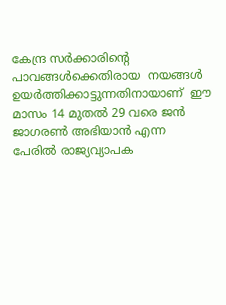കേന്ദ്ര സര്‍ക്കാരിന്റെ പാവങ്ങള്‍ക്കെതിരായ  നയങ്ങള്‍ ഉയര്‍ത്തിക്കാട്ടുന്നതിനായാണ്  ഈ മാസം 14 മുതല്‍ 29 വരെ ജന്‍ ജാഗരണ്‍ അഭിയാന്‍ എന്ന പേരില്‍ രാജ്യവ്യാപക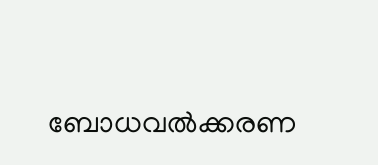ബോധവല്‍ക്കരണ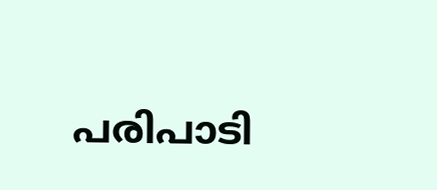പരിപാടി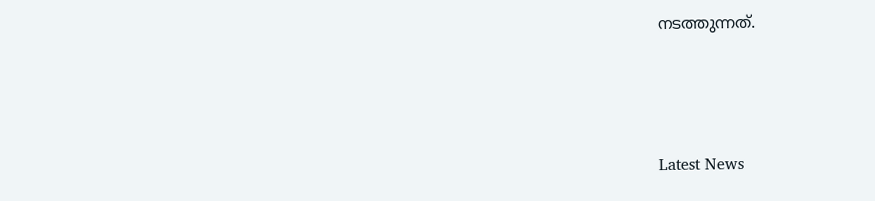നടത്തുന്നത്.



Latest News